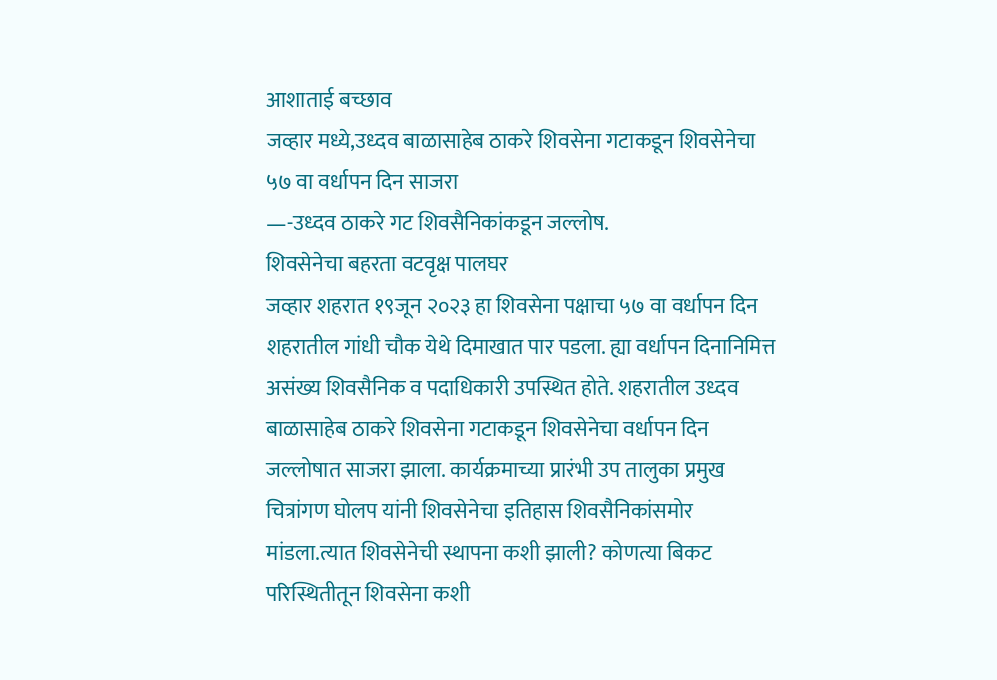आशाताई बच्छाव
जव्हार मध्ये,उध्दव बाळासाहेब ठाकरे शिवसेना गटाकडून शिवसेनेचा ५७ वा वर्धापन दिन साजरा
—-उध्दव ठाकरे गट शिवसैनिकांकडून जल्लोष.
शिवसेनेचा बहरता वटवृक्ष पालघर
जव्हार शहरात १९जून २०२३ हा शिवसेना पक्षाचा ५७ वा वर्धापन दिन शहरातील गांधी चौक येथे दिमाखात पार पडला. ह्या वर्धापन दिनानिमित्त असंख्य शिवसैनिक व पदाधिकारी उपस्थित होते. शहरातील उध्दव बाळासाहेब ठाकरे शिवसेना गटाकडून शिवसेनेचा वर्धापन दिन जल्लोषात साजरा झाला. कार्यक्रमाच्या प्रारंभी उप तालुका प्रमुख चित्रांगण घोलप यांनी शिवसेनेचा इतिहास शिवसैनिकांसमोर मांडला.त्यात शिवसेनेची स्थापना कशी झाली? कोणत्या बिकट परिस्थितीतून शिवसेना कशी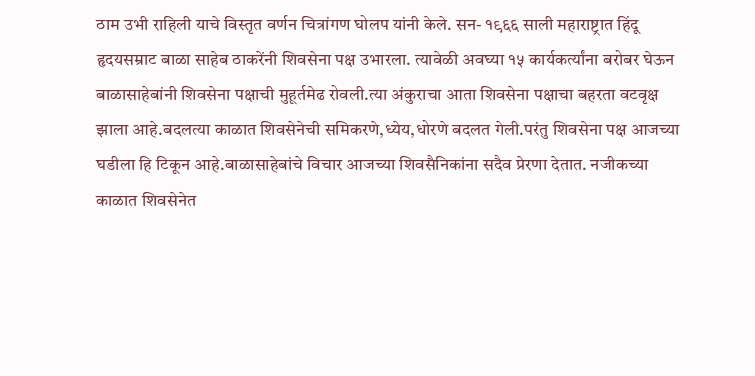ठाम उभी राहिली याचे विस्तृत वर्णन चित्रांगण घोलप यांनी केले. सन- १९६६ साली महाराष्ट्रात हिंदू हृदयसम्राट बाळा साहेब ठाकरेंनी शिवसेना पक्ष उभारला. त्यावेळी अवघ्या १५ कार्यकर्त्यांना बरोबर घेऊन बाळासाहेबांनी शिवसेना पक्षाची मुहूर्तमेढ रोवली.त्या अंकुराचा आता शिवसेना पक्षाचा बहरता वटवृक्ष झाला आहे.बदलत्या काळात शिवसेनेची समिकरणे,ध्येय,धोरणे बदलत गेली.परंतु शिवसेना पक्ष आजच्या घडीला हि टिकून आहे.बाळासाहेबांचे विचार आजच्या शिवसैनिकांना सदैव प्रेरणा देतात. नजीकच्या काळात शिवसेनेत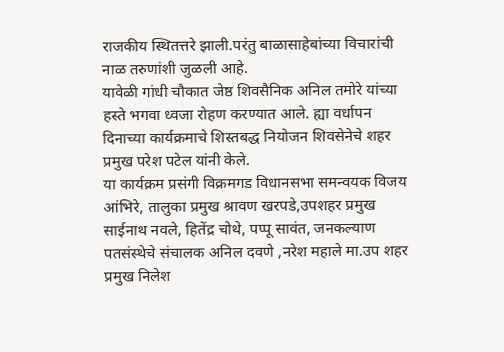राजकीय स्थितत्तरे झाली.परंतु बाळासाहेबांच्या विचारांची नाळ तरुणांशी जुळली आहे.
यावेळी गांधी चौकात जेष्ठ शिवसैनिक अनिल तमोरे यांच्या हस्ते भगवा ध्वजा रोहण करण्यात आले. ह्या वर्धापन दिनाच्या कार्यक्रमाचे शिस्तबद्ध नियोजन शिवसेनेचे शहर प्रमुख परेश पटेल यांनी केले.
या कार्यक्रम प्रसंगी विक्रमगड विधानसभा समन्वयक विजय आंभिरे, तालुका प्रमुख श्रावण खरपडे,उपशहर प्रमुख साईनाथ नवले, हितेंद्र चोथे, पप्पू सावंत, जनकल्याण पतसंस्थेचे संचालक अनिल दवणे ,नरेश महाले मा.उप शहर प्रमुख निलेश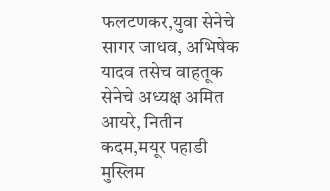फलटणकर,युवा सेनेचे सागर जाधव, अभिषेक यादव तसेच वाहतूक सेनेचे अध्यक्ष अमित आयरे, नितीन कदम,मयूर पहाडी मुस्लिम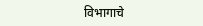विभागाचे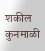शकील कुनमाळी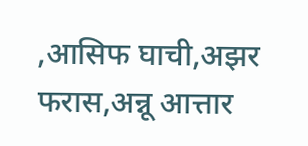,आसिफ घाची,अझर फरास,अन्नू आत्तार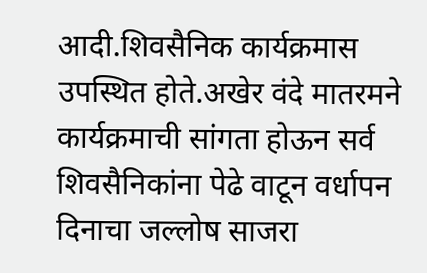आदी.शिवसैनिक कार्यक्रमास उपस्थित होते.अखेर वंदे मातरमने कार्यक्रमाची सांगता होऊन सर्व शिवसैनिकांना पेढे वाटून वर्धापन दिनाचा जल्लोष साजरा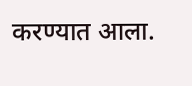करण्यात आला.